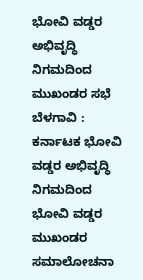ಭೋವಿ ವಡ್ಡರ ಅಭಿವೃದ್ಧಿ ನಿಗಮದಿಂದ ಮುಖಂಡರ ಸಭೆ
ಬೆಳಗಾವಿ : ಕರ್ನಾಟಕ ಭೋವಿ ವಡ್ಡರ ಅಭಿವೃದ್ಧಿ ನಿಗಮದಿಂದ ಭೋವಿ ವಡ್ಡರ ಮುಖಂಡರ ಸಮಾಲೋಚನಾ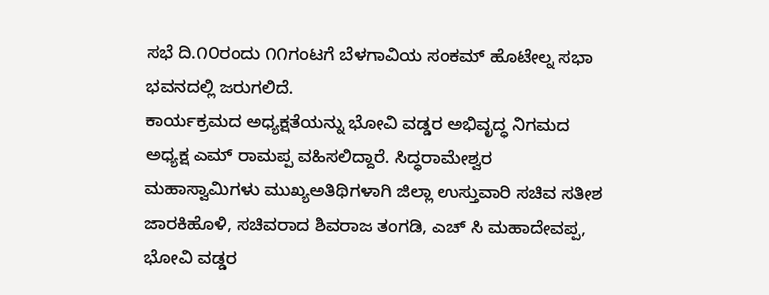ಸಭೆ ದಿ.೧೦ರಂದು ೧೧ಗಂಟಗೆ ಬೆಳಗಾವಿಯ ಸಂಕಮ್ ಹೊಟೇಲ್ನ ಸಭಾ ಭವನದಲ್ಲಿ ಜರುಗಲಿದೆ.
ಕಾರ್ಯಕ್ರಮದ ಅಧ್ಯಕ್ಷತೆಯನ್ನು ಭೋವಿ ವಡ್ಡರ ಅಭಿವೃದ್ಧ ನಿಗಮದ ಅಧ್ಯಕ್ಷ ಎಮ್ ರಾಮಪ್ಪ ವಹಿಸಲಿದ್ದಾರೆ. ಸಿದ್ಧರಾಮೇಶ್ವರ ಮಹಾಸ್ವಾಮಿಗಳು ಮುಖ್ಯಅತಿಥಿಗಳಾಗಿ ಜಿಲ್ಲಾ ಉಸ್ತುವಾರಿ ಸಚಿವ ಸತೀಶ ಜಾರಕಿಹೊಳಿ, ಸಚಿವರಾದ ಶಿವರಾಜ ತಂಗಡಿ, ಎಚ್ ಸಿ ಮಹಾದೇವಪ್ಪ, ಭೋವಿ ವಡ್ಡರ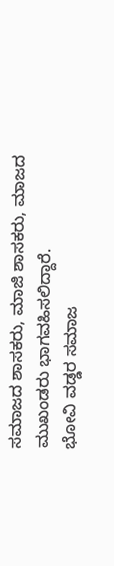ಸಮಾಜದ ಶಾಸಕರು, ಮಾಜಿ ಶಾಸಕರು, ಮಾಜದ ಮುಖಂಡರು ಭಾಗವಹಿಸಲಿದ್ದಾರೆ.
ಭೋವಿ ವಡ್ಡರ ಸಮಾಜ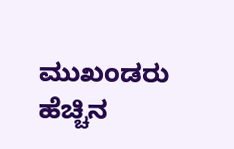ಮುಖಂಡರು ಹೆಚ್ಚಿನ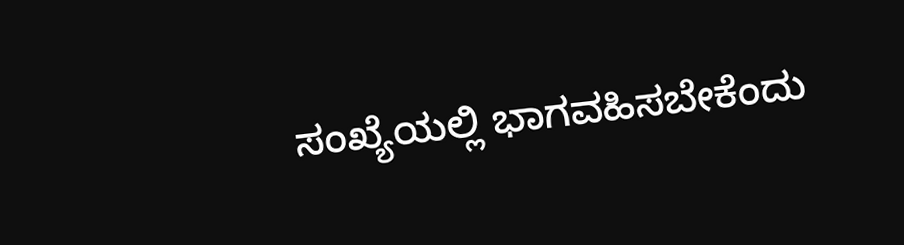ಸಂಖ್ಯೆಯಲ್ಲಿ ಭಾಗವಹಿಸಬೇಕೆಂದು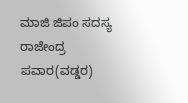ಮಾಜಿ ಜಿಪಂ ಸದಸ್ಯ ರಾಜೇಂದ್ರ ಪವಾರ(ವಡ್ಡರ)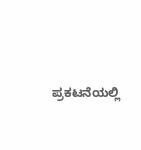ಪ್ರಕಟನೆಯಲ್ಲಿ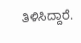ತಿಳಿಸಿದ್ದಾರೆ.